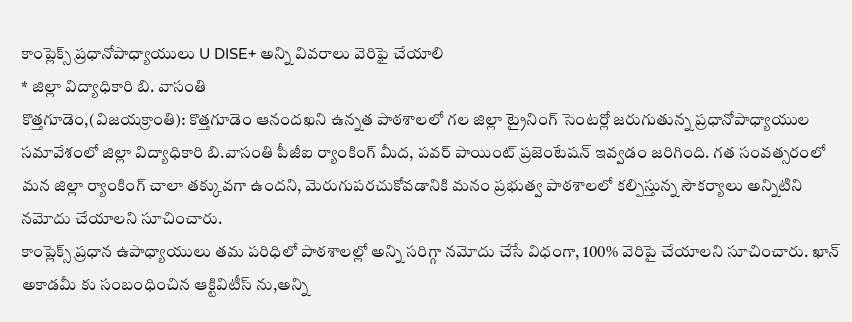కాంప్లెక్స్ ప్రధానోపాధ్యాయులు U DISE+ అన్ని వివరాలు వెరిఫై చేయాలి
* జిల్లా విద్యాధికారి బి. వాసంతి
కొత్తగూడెం,(విజయక్రాంతి): కొత్తగూడెం ఆనందఖని ఉన్నత పాఠశాలలో గల జిల్లా ట్రైనింగ్ సెంటర్లో జరుగుతున్న ప్రధానోపాధ్యాయుల సమావేశంలో జిల్లా విద్యాధికారి బి.వాసంతి పీజీఐ ర్యాంకింగ్ మీద, పవర్ పాయింట్ ప్రజెంటేషన్ ఇవ్వడం జరిగింది. గత సంవత్సరంలో మన జిల్లా ర్యాంకింగ్ చాలా తక్కువగా ఉందని, మెరుగుపరచుకోవడానికి మనం ప్రభుత్వ పాఠశాలలో కల్పిస్తున్న సౌకర్యాలు అన్నిటిని నమోదు చేయాలని సూచించారు.
కాంప్లెక్స్ ప్రధాన ఉపాధ్యాయులు తమ పరిధిలో పాఠశాలల్లో అన్ని సరిగ్గా నమోదు చేసే విధంగా, 100% వెరిపై చేయాలని సూచించారు. ఖాన్ అకాడమీ కు సంబంధించిన ఆక్టివిటీస్ ను,అన్ని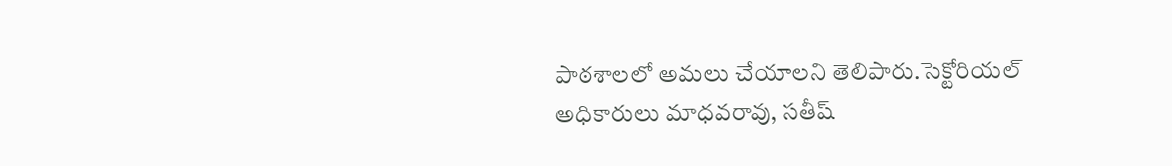పాఠశాలలో అమలు చేయాలని తెలిపారు.సెక్టోరియల్ అధికారులు మాధవరావు, సతీష్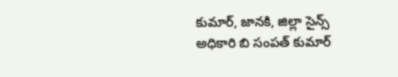కుమార్, జానకి, జిల్లా సైన్స్ అధికారి బి సంపత్ కుమార్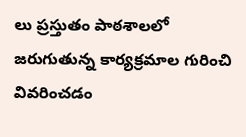లు ప్రస్తుతం పాఠశాలలో జరుగుతున్న కార్యక్రమాల గురించి వివరించడం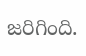జరిగింది.